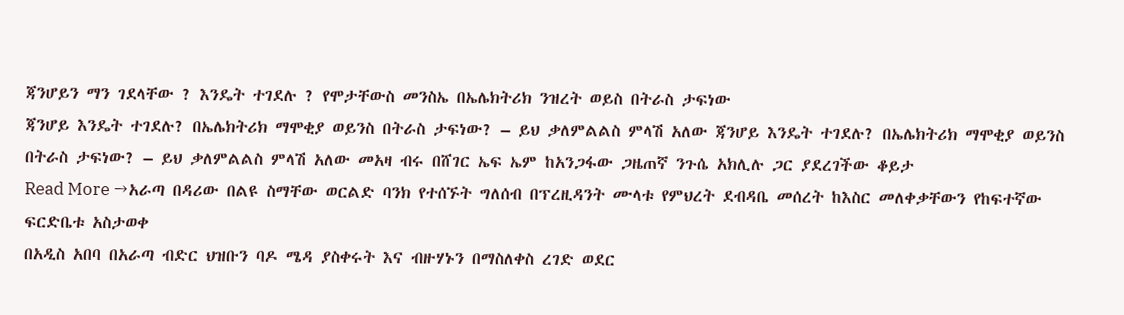ጃንሆይን ማን ገደላቸው ? እንዴት ተገደሉ ? የሞታቸውስ መንስኤ በኤሌክትሪክ ንዝረት ወይስ በትራስ ታፍነው
ጃንሆይ እንዴት ተገደሉ? በኤሌክትሪክ ማሞቂያ ወይንስ በትራስ ታፍነው? – ይህ ቃለምልልስ ምላሽ አለው ጃንሆይ እንዴት ተገደሉ? በኤሌክትሪክ ማሞቂያ ወይንስ በትራስ ታፍነው? – ይህ ቃለምልልስ ምላሽ አለው መአዛ ብሩ በሸገር ኤፍ ኤም ከአንጋፋው ጋዜጠኛ ንጉሴ አክሊሉ ጋር ያደረገችው ቆይታ
Read More →አራጣ በዳሪው በልዩ ስማቸው ወርልድ ባንክ የተሰኙት ግለሰብ በፕረዚዳንት ሙላቱ የምህረት ደብዳቤ መሰረት ከእስር መለቀቃቸውን የከፍተኛው ፍርድቤቱ አስታወቀ
በአዲስ አበባ በአራጣ ብድር ህዝቡን ባዶ ሜዳ ያስቀሩት እና ብዙሃኑን በማስለቀስ ረገድ ወደር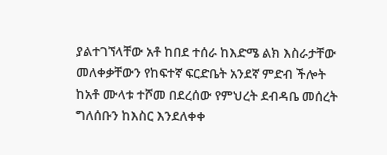ያልተገኘላቸው አቶ ከበደ ተሰራ ከእድሜ ልክ እስራታቸው መለቀቃቸውን የከፍተኛ ፍርድቤት አንደኛ ምድብ ችሎት ከአቶ ሙላቱ ተሾመ በደረሰው የምህረት ደብዳቤ መሰረት ግለሰቡን ከእስር እንደለቀቀ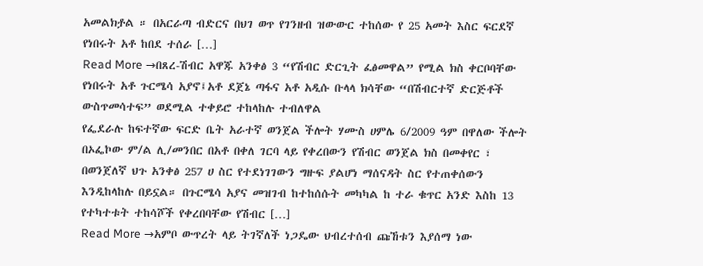አመልክⶆል ። በአርራጣ ብድርና በህገ ወጥ የገንዘብ ዝውውር ተከሰው የ 25 አመት እስር ፍርደኛ የነበሩት አቶ ከበደ ተሰራ […]
Read More →በጸረ-ሽብር አዋጁ አንቀፅ 3 “የሽብር ድርጊት ፈፅመዋል” የሚል ክስ ቀርቦባቸው የነበሩት አቶ ጉርሜሳ አያኖ፤አቶ ደጀኔ ጣፋና አቶ አዲሱ ቡላላ ክሳቸው “በሽብርተኛ ድርጅቶች ውስጥመሳተፍ” ወደሚል ተቀይሮ ተከላከሉ ተብለዋል
የፌደራሉ ከፍተኛው ፍርድ ቤት አራተኛ ወንጀል ችሎት ሃሙስ ሀምሌ 6/2009 ዓም በዋለው ችሎት በኦፌኮው ም/ል ሊ/መንበር በአቶ በቀለ ገርባ ላይ የቀረበውን የሽብር ወንጀል ክስ በመቀየር ፣ በወንጀለኛ ህጉ አንቀፅ 257 ሀ ስር የተደነገገውን ግዙፍ ያልሆነ ማሰናዳት ስር የተጠቀሰውን እንዲከላከሉ በይኗል። በጉርሜሳ አያና መዝገብ ከተከሰሱት መካካል ከ ተራ ቁጥር አንድ እስከ 13 የተካተቱት ተከሳሾች የቀረበባቸው የሽብር […]
Read More →አምቦ ውጥረት ላይ ትገኛለች ነጋዴው ህብረተሰብ ጩኸቱን እያሰማ ነው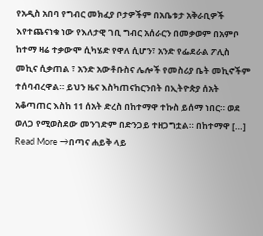የአዲስ አበባ የግብር መክፈያ ቦታዎችም በአቤቱታ አቅራቢዎች እየተጨናነቁ ነው የእለታዊ ገቢ ግብር አሰራርን በመቃወም በአምቦ ከተማ ዛሬ ተቃውሞ ሲካሄድ የዋለ ሲሆን፣ አንድ የፌደራል ፖሊስ መኪና ሲቃጠል ፣ አንድ አውቶቡስና ሌሎች የመስሪያ ቤት መኪኖችም ተሰባብረዋል። ይህን ዜና እስካጠናከርንበት በኢትዮጵያ ሰአት አቆጣጠር እስከ 11 ሰአት ድረስ በከተማዋ ተኩስ ይሰማ ነበር። ወደ ወለጋ የሚወስደው መንገድም በድንጋይ ተዘጋግቷል። በከተማዋ […]
Read More →በጣና ሐይቅ ላይ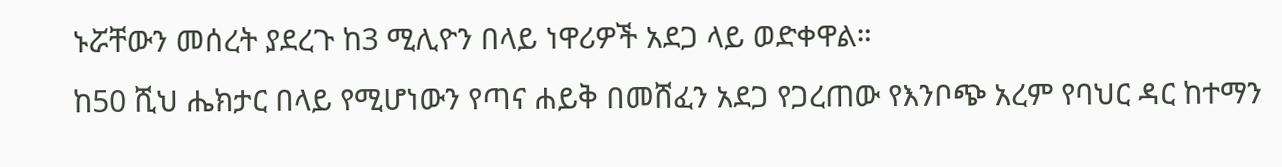ኑሯቸውን መሰረት ያደረጉ ከ3 ሚሊዮን በላይ ነዋሪዎች አደጋ ላይ ወድቀዋል።
ከ50 ሺህ ሔክታር በላይ የሚሆነውን የጣና ሐይቅ በመሸፈን አደጋ የጋረጠው የእንቦጭ አረም የባህር ዳር ከተማን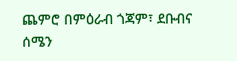ጨምሮ በምዕራብ ጎጃም፣ ደቡብና ሰሜን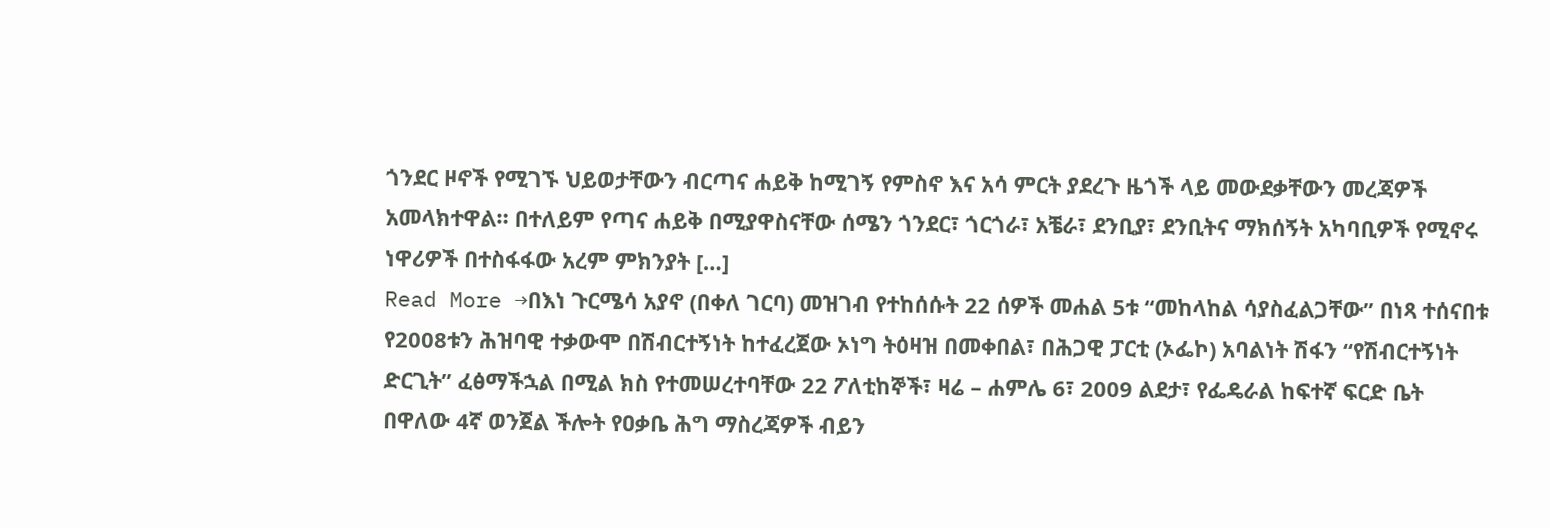ጎንደር ዞኖች የሚገኙ ህይወታቸውን ብርጣና ሐይቅ ከሚገኝ የምስኖ እና አሳ ምርት ያደረጉ ዜጎች ላይ መውደቃቸውን መረጃዎች አመላክተዋል። በተለይም የጣና ሐይቅ በሚያዋስናቸው ሰሜን ጎንደር፣ ጎርጎራ፣ አቼራ፣ ደንቢያ፣ ደንቢትና ማክሰኝት አካባቢዎች የሚኖሩ ነዋሪዎች በተስፋፋው አረም ምክንያት […]
Read More →በእነ ጉርሜሳ አያኖ (በቀለ ገርባ) መዝገብ የተከሰሱት 22 ሰዎች መሐል 5ቱ “መከላከል ሳያስፈልጋቸው” በነጻ ተሰናበቱ
የ2008ቱን ሕዝባዊ ተቃውሞ በሽብርተኝነት ከተፈረጀው ኦነግ ትዕዛዝ በመቀበል፣ በሕጋዊ ፓርቲ (ኦፌኮ) አባልነት ሽፋን “የሽብርተኝነት ድርጊት” ፈፅማችኋል በሚል ክስ የተመሠረተባቸው 22 ፖለቲከኞች፣ ዛሬ – ሐምሌ 6፣ 2009 ልደታ፣ የፌዴራል ከፍተኛ ፍርድ ቤት በዋለው 4ኛ ወንጀል ችሎት የዐቃቤ ሕግ ማስረጃዎች ብይን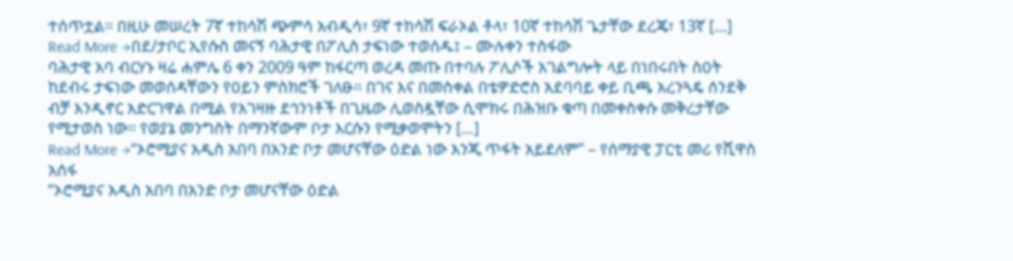ተሰጥቷል። በዚሁ መሠረት 7ኛ ተከሳሽ ጭምሳ አብዲሳ፣ 9ኛ ተከሳሽ ፍራኦል ቶላ፣ 10ኛ ተከሳሽ ጌታቸው ደረጄ፣ 13ኛ […]
Read More →በደ/ታቦር ኢየሱስ መናኝ ባሕታዊ በፖሊስ ታፍነው ተወሰዱ፤ – ሙሉቀን ተስፋው
ባሕታዊ አባ ብርሃኑ ዛሬ ሐምሌ 6 ቀን 2009 ዓም ከፋርጣ ወረዳ መጡ በተባሉ ፖሊሶች አገልግሎት ላይ በነበሩበት ስዐት ከደብሩ ታፍነው መወሰዳቸውን የዐይን ምስክሮች ገለፁ። በገና እና በመስቀል በቴዎድሮስ አደባባይ ቀይ ቢጫ አረንጓዴ ሰንደቅ ብቻ እንዲኖር አድርገዋል በሚል የአገዛዙ ደኅንነቶች በጊዜው ሊወስዷቸው ሲሞክሩ በሕዝቡ ቁጣ በመቀስቀሱ መቅረታቸው የሚታወስ ነው። የወያኔ መንግስት በማንኛውም ቦታ እርሱን የሚቃወሞትን […]
Read More →“ኦሮሚያና አዲስ አበባ በአንድ ቦታ መሆናቸው ዕድል ነው እንጂ ጥፋት አይደለም” – የሰማያዊ ፓርቲ መሪ የሺዋስ አሰፋ
“ኦሮሚያና አዲስ አበባ በአንድ ቦታ መሆናቸው ዕድል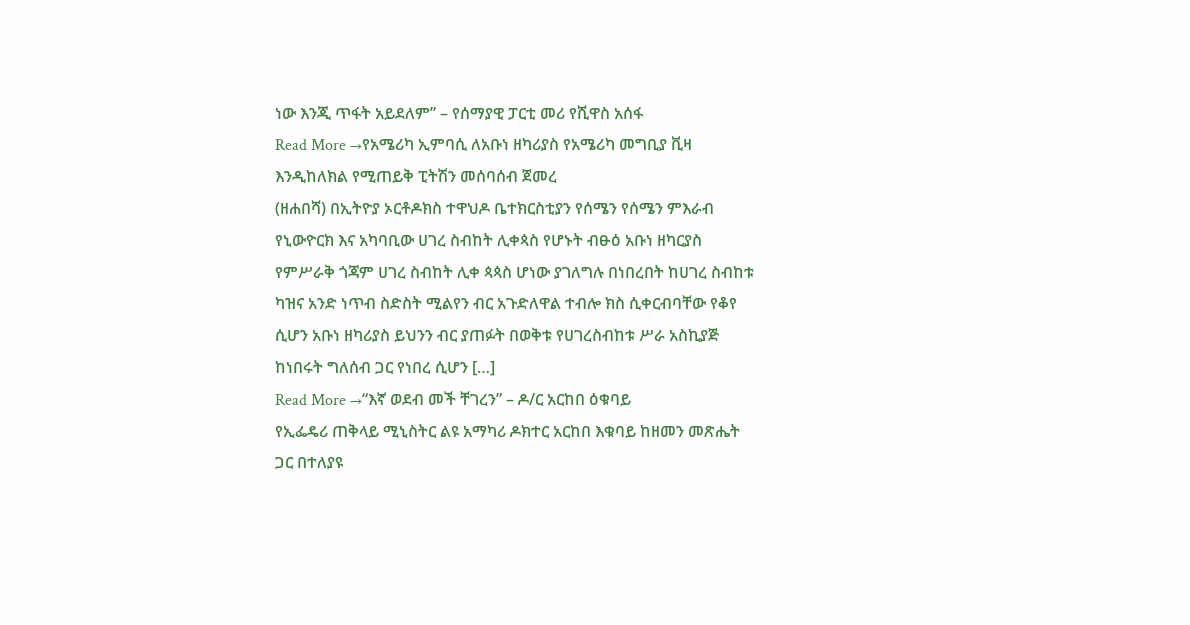ነው እንጂ ጥፋት አይደለም” – የሰማያዊ ፓርቲ መሪ የሺዋስ አሰፋ
Read More →የአሜሪካ ኢምባሲ ለአቡነ ዘካሪያስ የአሜሪካ መግቢያ ቪዛ እንዲከለክል የሚጠይቅ ፒትሽን መሰባሰብ ጀመረ
(ዘሐበሻ) በኢትዮያ ኦርቶዶክስ ተዋህዶ ቤተክርስቲያን የሰሜን የሰሜን ምእራብ የኒውዮርክ እና አካባቢው ሀገረ ስብከት ሊቀጳስ የሆኑት ብፁዕ አቡነ ዘካርያስ የምሥራቅ ጎጃም ሀገረ ስብከት ሊቀ ጳጳስ ሆነው ያገለግሉ በነበረበት ከሀገረ ስብከቱ ካዝና አንድ ነጥብ ስድስት ሚልየን ብር አጉድለዋል ተብሎ ክስ ሲቀርብባቸው የቆየ ሲሆን አቡነ ዘካሪያስ ይህንን ብር ያጠፉት በወቅቱ የሀገረስብከቱ ሥራ አስኪያጅ ከነበሩት ግለሰብ ጋር የነበረ ሲሆን […]
Read More →“እኛ ወደብ መች ቸገረን” – ዶ/ር አርከበ ዕቁባይ
የኢፌዴሪ ጠቅላይ ሚኒስትር ልዩ አማካሪ ዶክተር አርከበ እቁባይ ከዘመን መጽሔት ጋር በተለያዩ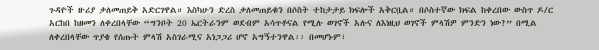ጉዳዮች ዙሪያ ቃለመጠይቅ አድርገዋል። እስካሁን ድረስ ቃለመጠይቁን በሶስት ተከታታይ ክፍሎች አቅርቧል። በሶስተኛው ክፍል ከቀረበው ውስጥ ዶ/ር አርከበ ከዘመን ለቀረበላቸው “ግንቦት 20 ኤርትራንም ወደብም አሳጥቶናል የሚሉ ወገኖች አሉና ለእነዚህ ወገኖች ምላሽዎ ምንድን ነው?” በሚል ለቀረበላቸው ጥያቄ የሰጡት ምላሽ አስገራሚና አነጋጋሪ ሆኖ አግኝተንዋል፡፡ በመሆኑም፣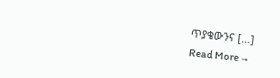ጥያቄውንና […]
Read More →